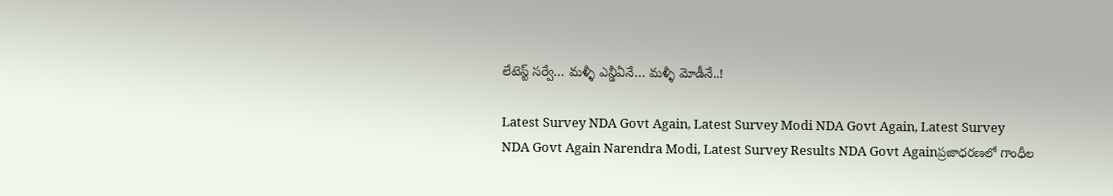లేటెస్ట్ సర్వే… మళ్ళీ ఎన్డీఏనే… మళ్ళీ మోడీనే..!

Latest Survey NDA Govt Again, Latest Survey Modi NDA Govt Again, Latest Survey NDA Govt Again Narendra Modi, Latest Survey Results NDA Govt Againప్రజాధరణలో గాంధీల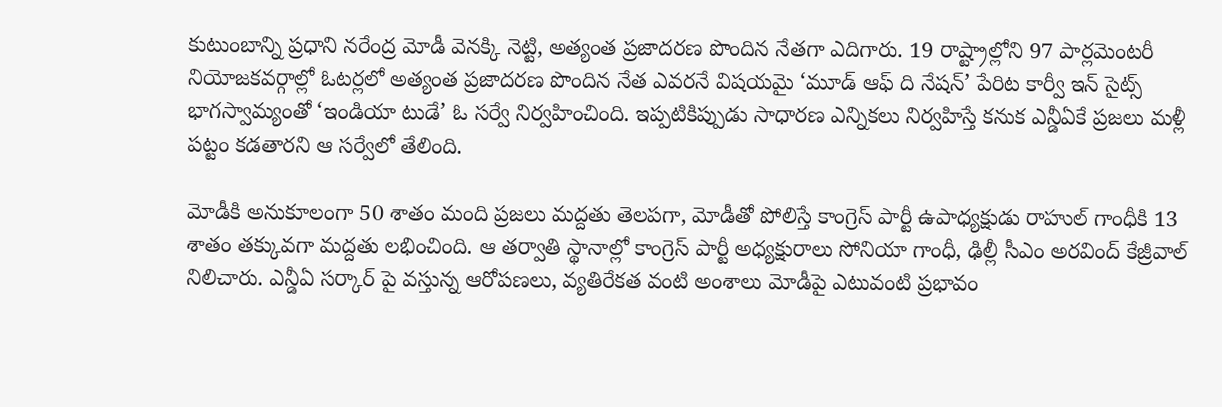కుటుంబాన్ని ప్రధాని నరేంద్ర మోడీ వెనక్కి నెట్టి, అత్యంత ప్రజాదరణ పొందిన నేతగా ఎదిగారు. 19 రాష్ట్రాల్లోని 97 పార్లమెంటరీ నియోజకవర్గాల్లో ఓటర్లలో అత్యంత ప్రజాదరణ పొందిన నేత ఎవరనే విషయమై ‘మూడ్ ఆఫ్ ది నేషన్’ పేరిట కార్వీ ఇన్ సైట్స్ భాగస్వామ్యంతో ‘ఇండియా టుడే’ ఓ సర్వే నిర్వహించింది. ఇప్పటికిప్పుడు సాధారణ ఎన్నికలు నిర్వహిస్తే కనుక ఎన్డీఏకే ప్రజలు మళ్లీ పట్టం కడతారని ఆ సర్వేలో తేలింది.

మోడీకి అనుకూలంగా 50 శాతం మంది ప్రజలు మద్దతు తెలపగా, మోడీతో పోలిస్తే కాంగ్రెస్ పార్టీ ఉపాధ్యక్షుడు రాహుల్ గాంధీకి 13 శాతం తక్కువగా మద్దతు లభించింది. ఆ తర్వాతి స్థానాల్లో కాంగ్రెస్ పార్టీ అధ్యక్షురాలు సోనియా గాంధీ, ఢిల్లీ సీఎం అరవింద్ కేజ్రీవాల్ నిలిచారు. ఎన్డీఏ సర్కార్ పై వస్తున్న ఆరోపణలు, వ్యతిరేకత వంటి అంశాలు మోడీపై ఎటువంటి ప్రభావం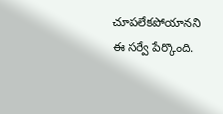చూపలేకపోయానని ఈ సర్వే పేర్కొంది.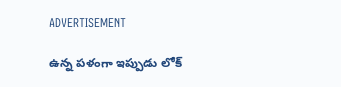ADVERTISEMENT

ఉన్న పళంగా ఇప్పుడు లోక్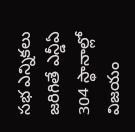సభ ఎన్నికలు జరిగితే ఎన్డీఏ 304 స్థానాల్లో విజయం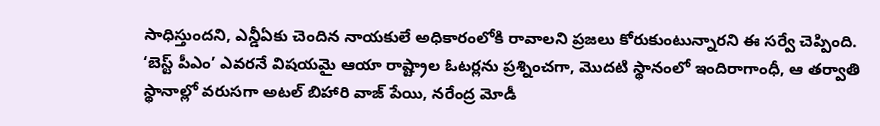సాధిస్తుందని, ఎన్డీఏకు చెందిన నాయకులే అధికారంలోకి రావాలని ప్రజలు కోరుకుంటున్నారని ఈ సర్వే చెప్పింది. ‘బెస్ట్ పీఎం’ ఎవరనే విషయమై ఆయా రాష్ట్రాల ఓటర్లను ప్రశ్నించగా, మొదటి స్థానంలో ఇందిరాగాంధీ, ఆ తర్వాతి స్థానాల్లో వరుసగా అటల్ బిహారి వాజ్ పేయి, నరేంద్ర మోడీ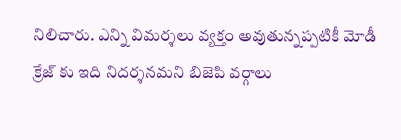నిలిచారు. ఎన్ని విమర్శలు వ్యక్తం అవుతున్నప్పటికీ మోడీ క్రేజ్ కు ఇది నిదర్శనమని బిజెపి వర్గాలు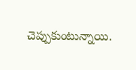చెప్పుకుంటున్నాయి.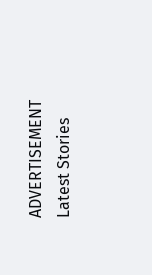ADVERTISEMENT
Latest Stories